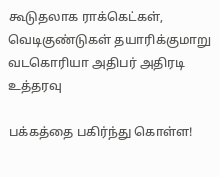கூடுதலாக ராக்கெட்கள், வெடிகுண்டுகள் தயாரிக்குமாறு வடகொரியா அதிபர் அதிரடி உத்தரவு

பக்கத்தை பகிர்ந்து கொள்ள!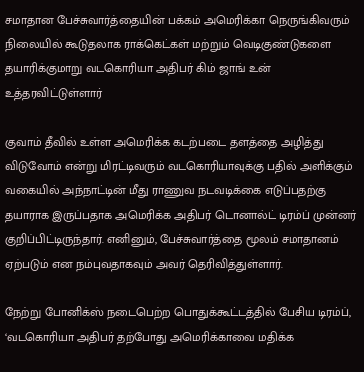சமாதான பேச்சுவார்த்தையின் பக்கம் அமெரிக்கா நெருங்கிவரும் நிலையில் கூடுதலாக ராக்கெட்கள் மற்றும் வெடிகுண்டுகளை தயாரிக்குமாறு வடகொரியா அதிபர் கிம் ஜாங் உன் உத்தரவிட்டுள்ளார்

குவாம் தீவில் உள்ள அமெரிக்க கடற்படை தளத்தை அழித்து விடுவோம் என்று மிரட்டிவரும் வடகொரியாவுக்கு பதில் அளிக்கும் வகையில் அந்நாட்டின் மீது ராணுவ நடவடிக்கை எடுப்பதற்கு தயாராக இருப்பதாக அமெரிக்க அதிபர் டொனால்ட் டிரம்ப் முன்னர் குறிப்பிட்டிருந்தார். எனினும், பேச்சுவார்த்தை மூலம் சமாதானம் ஏற்படும் என நம்புவதாகவும் அவர் தெரிவித்துள்ளார்.

நேற்று போனிக்ஸ் நடைபெற்ற பொதுக்கூட்டத்தில் பேசிய டிரம்ப், ‘வடகொரியா அதிபர் தற்போது அமெரிக்காவை மதிக்க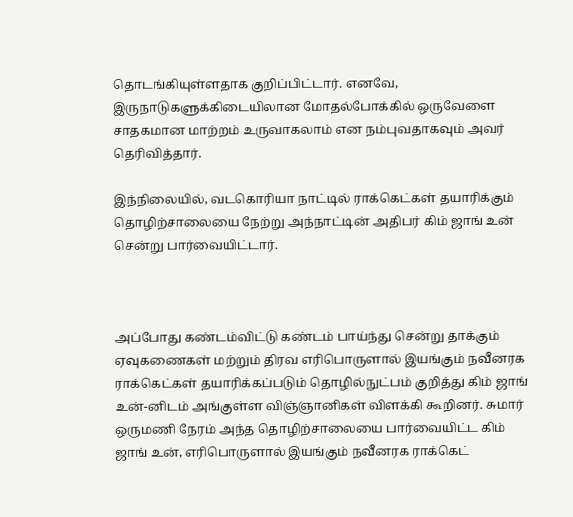தொடங்கியுள்ளதாக குறிப்பிட்டார். எனவே, இருநாடுகளுக்கிடையிலான மோதல்போக்கில் ஒருவேளை சாதகமான மாற்றம் உருவாகலாம் என நம்புவதாகவும் அவர் தெரிவித்தார்.

இந்நிலையில், வடகொரியா நாட்டில் ராக்கெட்கள் தயாரிக்கும் தொழிற்சாலையை நேற்று அந்நாட்டின் அதிபர் கிம் ஜாங் உன் சென்று பார்வையிட்டார்.



அப்போது கண்டம்விட்டு கண்டம் பாய்ந்து சென்று தாக்கும் ஏவுகணைகள் மற்றும் திரவ எரிபொருளால் இயங்கும் நவீனரக ராக்கெட்கள் தயாரிக்கப்படும் தொழில்நுட்பம் குறித்து கிம் ஜாங் உன்-னிடம் அங்குள்ள விஞ்ஞானிகள் விளக்கி கூறினர். சுமார் ஒருமணி நேரம் அந்த தொழிற்சாலையை பார்வையிட்ட கிம் ஜாங் உன், எரிபொருளால் இயங்கும் நவீனரக ராக்கெட்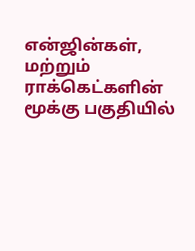என்ஜின்கள், மற்றும் ராக்கெட்களின் மூக்கு பகுதியில்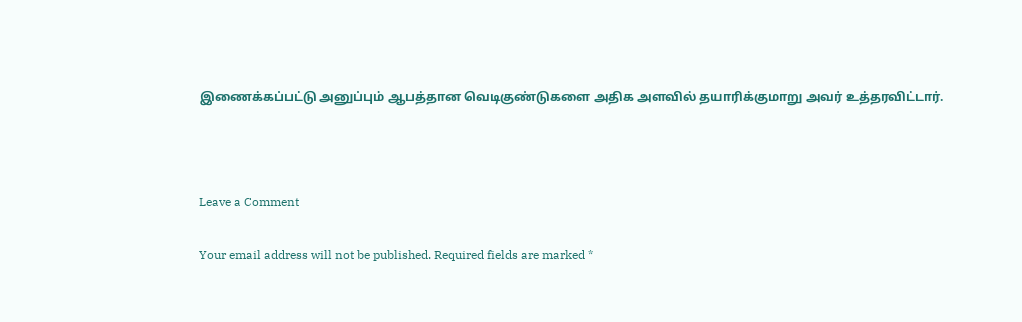இணைக்கப்பட்டு அனுப்பும் ஆபத்தான வெடிகுண்டுகளை அதிக அளவில் தயாரிக்குமாறு அவர் உத்தரவிட்டார்.



Leave a Comment

Your email address will not be published. Required fields are marked *